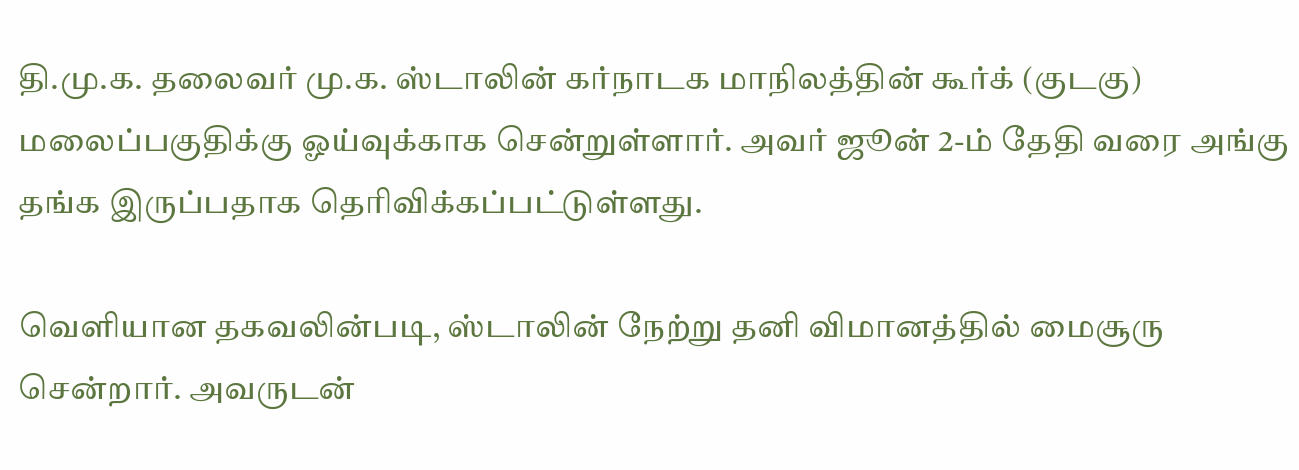தி.மு.க. தலைவர் மு.க. ஸ்டாலின் கர்நாடக மாநிலத்தின் கூர்க் (குடகு) மலைப்பகுதிக்கு ஓய்வுக்காக சென்றுள்ளார். அவர் ஜூன் 2-ம் தேதி வரை அங்கு தங்க இருப்பதாக தெரிவிக்கப்பட்டுள்ளது.

வெளியான தகவலின்படி, ஸ்டாலின் நேற்று தனி விமானத்தில் மைசூரு சென்றார். அவருடன்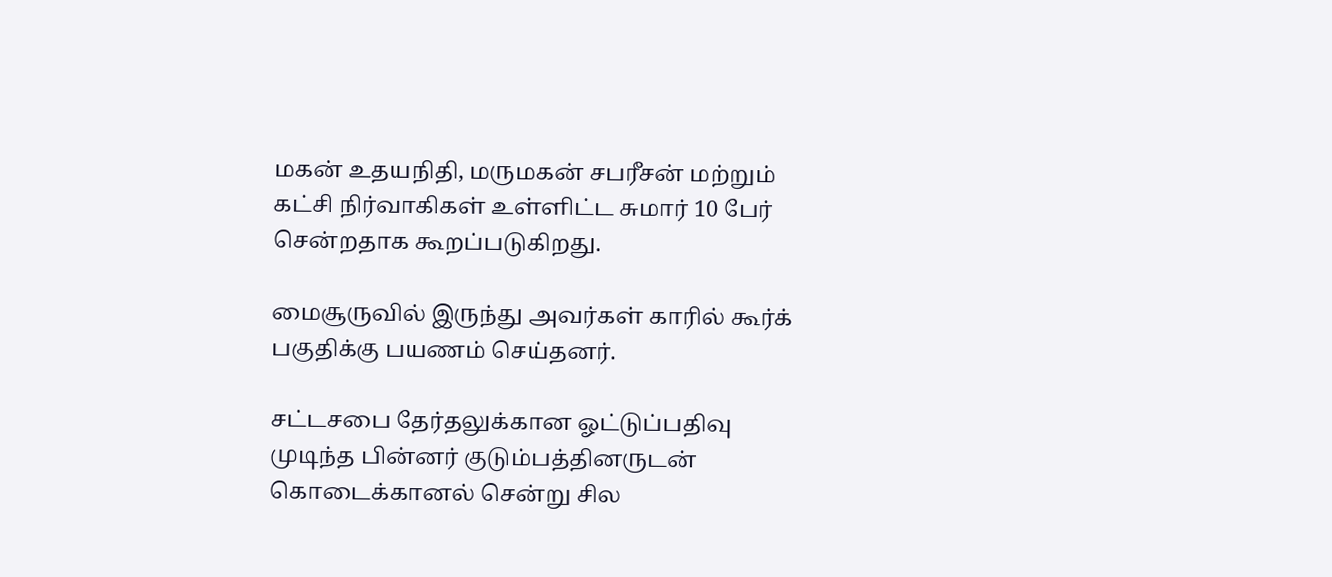மகன் உதயநிதி, மருமகன் சபரீசன் மற்றும் கட்சி நிர்வாகிகள் உள்ளிட்ட சுமார் 10 பேர் சென்றதாக கூறப்படுகிறது.

மைசூருவில் இருந்து அவர்கள் காரில் கூர்க் பகுதிக்கு பயணம் செய்தனர்.

சட்டசபை தேர்தலுக்கான ஓட்டுப்பதிவு முடிந்த பின்னர் குடும்பத்தினருடன் கொடைக்கானல் சென்று சில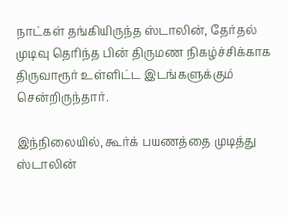நாட்கள் தங்கியிருந்த ஸ்டாலின், தேர்தல் முடிவு தெரிந்த பின் திருமண நிகழ்ச்சிக்காக திருவாரூர் உள்ளிட்ட இடங்களுக்கும் சென்றிருந்தார்.

இந்நிலையில், கூர்க் பயணத்தை முடித்து ஸ்டாலின்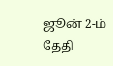ஜூன் 2-ம் தேதி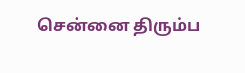சென்னை திரும்ப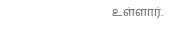உள்ளார்.